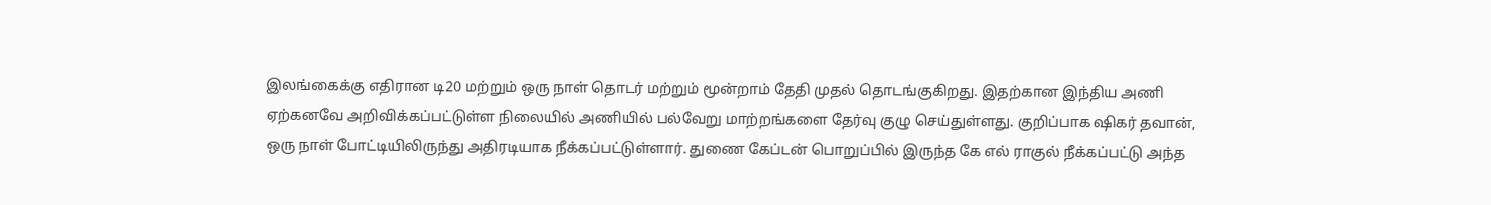இலங்கைக்கு எதிரான டி20 மற்றும் ஒரு நாள் தொடர் மற்றும் மூன்றாம் தேதி முதல் தொடங்குகிறது. இதற்கான இந்திய அணி ஏற்கனவே அறிவிக்கப்பட்டுள்ள நிலையில் அணியில் பல்வேறு மாற்றங்களை தேர்வு குழு செய்துள்ளது. குறிப்பாக ஷிகர் தவான், ஒரு நாள் போட்டியிலிருந்து அதிரடியாக நீக்கப்பட்டுள்ளார். துணை கேப்டன் பொறுப்பில் இருந்த கே எல் ராகுல் நீக்கப்பட்டு அந்த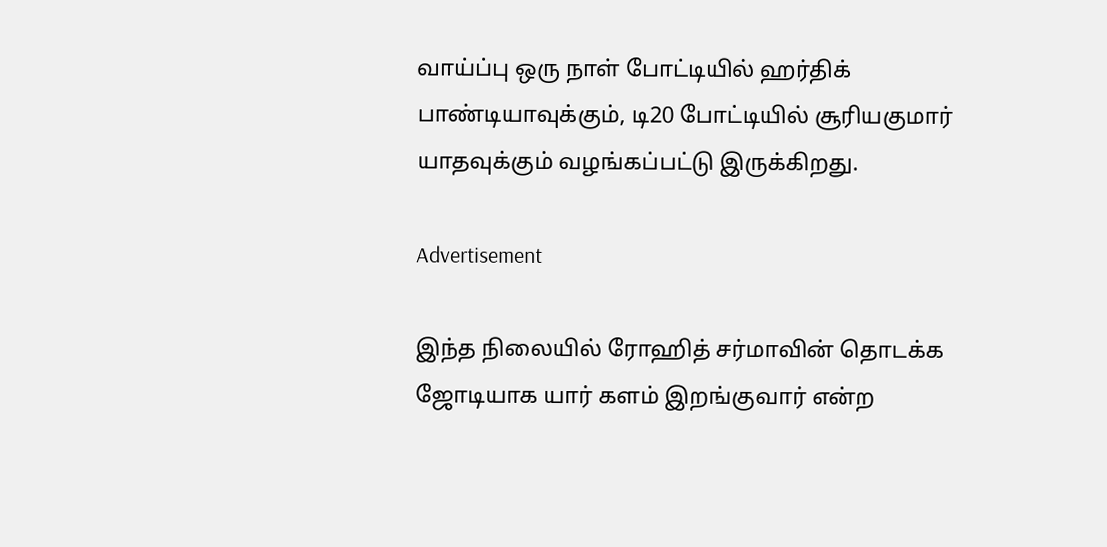வாய்ப்பு ஒரு நாள் போட்டியில் ஹர்திக் பாண்டியாவுக்கும், டி20 போட்டியில் சூரியகுமார் யாதவுக்கும் வழங்கப்பட்டு இருக்கிறது.

Advertisement

இந்த நிலையில் ரோஹித் சர்மாவின் தொடக்க ஜோடியாக யார் களம் இறங்குவார் என்ற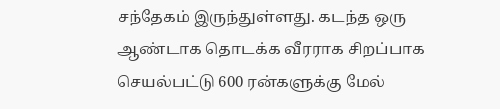சந்தேகம் இருந்துள்ளது. கடந்த ஒரு ஆண்டாக தொடக்க வீரராக சிறப்பாக செயல்பட்டு 600 ரன்களுக்கு மேல்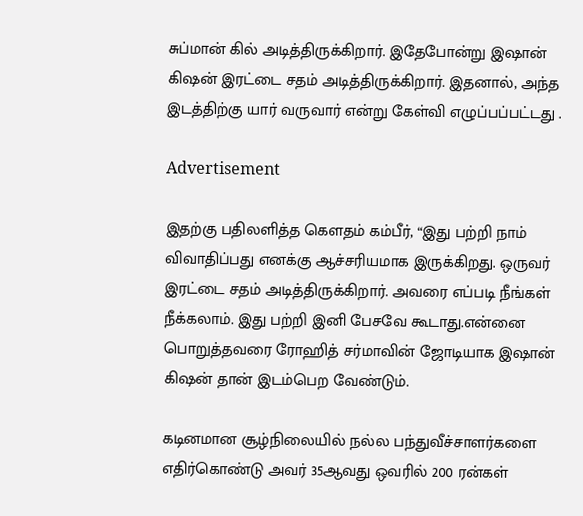சுப்மான் கில் அடித்திருக்கிறார். இதேபோன்று இஷான் கிஷன் இரட்டை சதம் அடித்திருக்கிறார். இதனால், அந்த இடத்திற்கு யார் வருவார் என்று கேள்வி எழுப்பப்பட்டது .

Advertisement

இதற்கு பதிலளித்த கௌதம் கம்பீர், “இது பற்றி நாம் விவாதிப்பது எனக்கு ஆச்சரியமாக இருக்கிறது. ஒருவர் இரட்டை சதம் அடித்திருக்கிறார். அவரை எப்படி நீங்கள் நீக்கலாம். இது பற்றி இனி பேசவே கூடாது.என்னை பொறுத்தவரை ரோஹித் சர்மாவின் ஜோடியாக இஷான் கிஷன் தான் இடம்பெற வேண்டும்.

கடினமான சூழ்நிலையில் நல்ல பந்துவீச்சாளர்களை எதிர்கொண்டு அவர் 35ஆவது ஒவரில் 200 ரன்கள்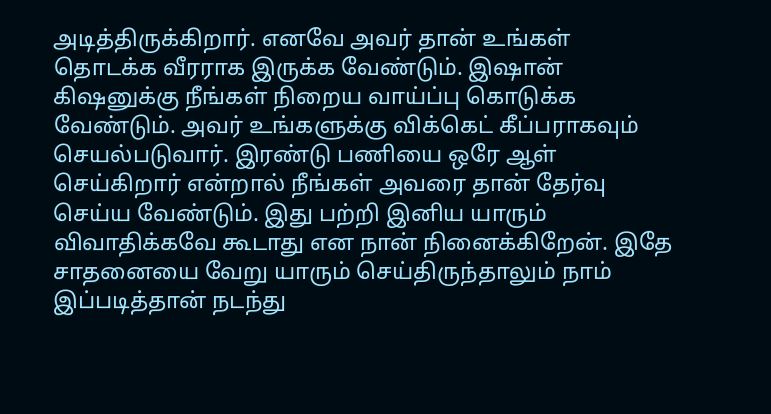அடித்திருக்கிறார். எனவே அவர் தான் உங்கள் தொடக்க வீரராக இருக்க வேண்டும். இஷான் கிஷனுக்கு நீங்கள் நிறைய வாய்ப்பு கொடுக்க வேண்டும். அவர் உங்களுக்கு விக்கெட் கீப்பராகவும் செயல்படுவார். இரண்டு பணியை ஒரே ஆள் செய்கிறார் என்றால் நீங்கள் அவரை தான் தேர்வு செய்ய வேண்டும். இது பற்றி இனிய யாரும் விவாதிக்கவே கூடாது என நான் நினைக்கிறேன். இதே சாதனையை வேறு யாரும் செய்திருந்தாலும் நாம் இப்படித்தான் நடந்து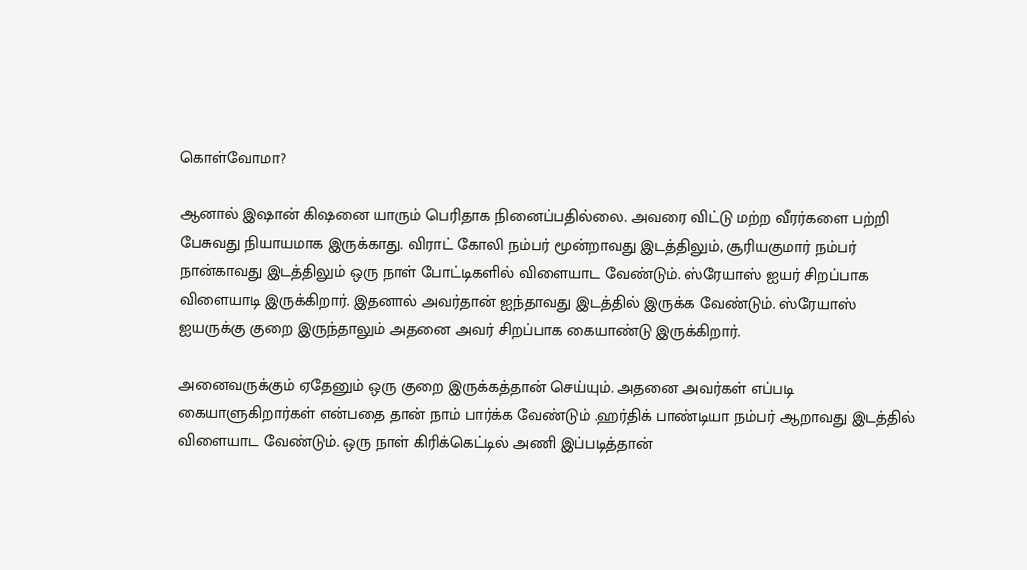கொள்வோமா?

ஆனால் இஷான் கிஷனை யாரும் பெரிதாக நினைப்பதில்லை. அவரை விட்டு மற்ற வீரர்களை பற்றி பேசுவது நியாயமாக இருக்காது. விராட் கோலி நம்பர் மூன்றாவது இடத்திலும், சூரியகுமார் நம்பர் நான்காவது இடத்திலும் ஒரு நாள் போட்டிகளில் விளையாட வேண்டும். ஸ்ரேயாஸ் ஐயர் சிறப்பாக விளையாடி இருக்கிறார். இதனால் அவர்தான் ஐந்தாவது இடத்தில் இருக்க வேண்டும். ஸ்ரேயாஸ் ஐயருக்கு குறை இருந்தாலும் அதனை அவர் சிறப்பாக கையாண்டு இருக்கிறார்.

அனைவருக்கும் ஏதேனும் ஒரு குறை இருக்கத்தான் செய்யும். அதனை அவர்கள் எப்படி கையாளுகிறார்கள் என்பதை தான் நாம் பார்க்க வேண்டும் .ஹர்திக் பாண்டியா நம்பர் ஆறாவது இடத்தில் விளையாட வேண்டும். ஒரு நாள் கிரிக்கெட்டில் அணி இப்படித்தான்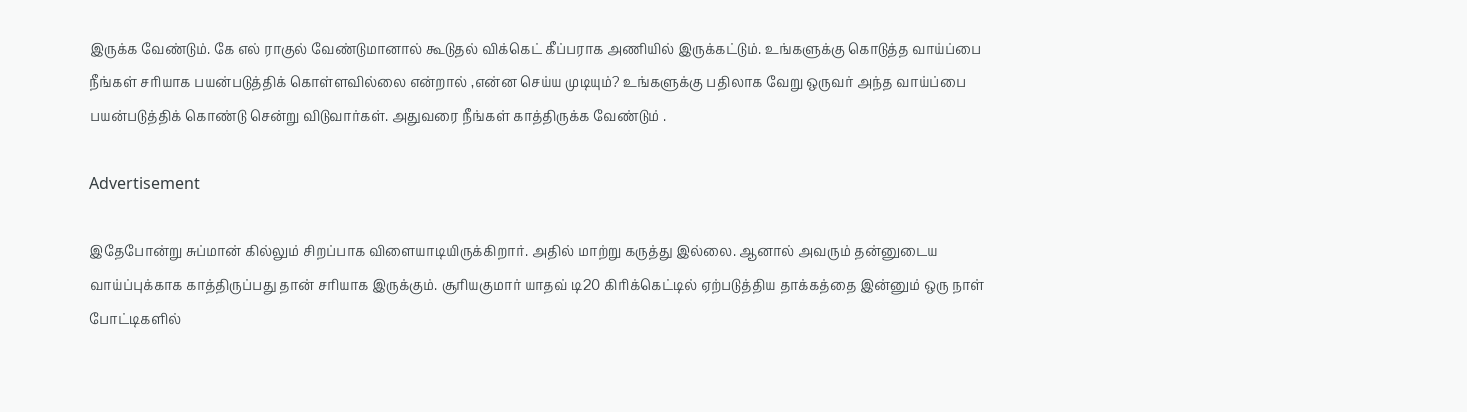இருக்க வேண்டும். கே எல் ராகுல் வேண்டுமானால் கூடுதல் விக்கெட் கீப்பராக அணியில் இருக்கட்டும். உங்களுக்கு கொடுத்த வாய்ப்பை நீங்கள் சரியாக பயன்படுத்திக் கொள்ளவில்லை என்றால் ,என்ன செய்ய முடியும்? உங்களுக்கு பதிலாக வேறு ஒருவர் அந்த வாய்ப்பை பயன்படுத்திக் கொண்டு சென்று விடுவார்கள். அதுவரை நீங்கள் காத்திருக்க வேண்டும் .

Advertisement

இதேபோன்று சுப்மான் கில்லும் சிறப்பாக விளையாடியிருக்கிறார். அதில் மாற்று கருத்து இல்லை. ஆனால் அவரும் தன்னுடைய வாய்ப்புக்காக காத்திருப்பது தான் சரியாக இருக்கும். சூரியகுமார் யாதவ் டி20 கிரிக்கெட்டில் ஏற்படுத்திய தாக்கத்தை இன்னும் ஒரு நாள் போட்டிகளில்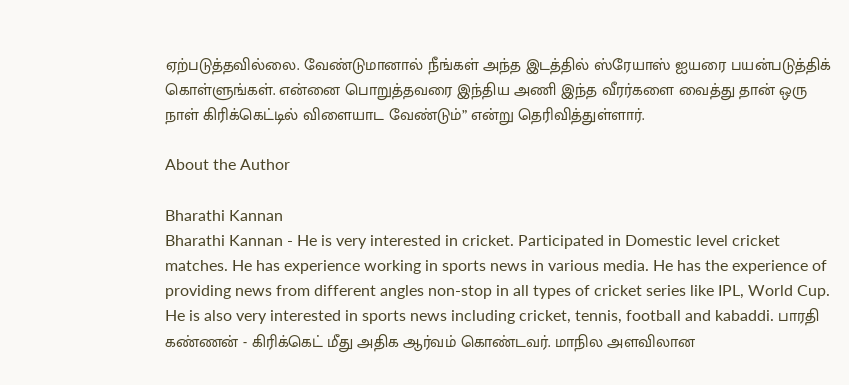ஏற்படுத்தவில்லை. வேண்டுமானால் நீங்கள் அந்த இடத்தில் ஸ்ரேயாஸ் ஐயரை பயன்படுத்திக் கொள்ளுங்கள். என்னை பொறுத்தவரை இந்திய அணி இந்த வீரர்களை வைத்து தான் ஒரு நாள் கிரிக்கெட்டில் விளையாட வேண்டும்” என்று தெரிவித்துள்ளார்.

About the Author

Bharathi Kannan
Bharathi Kannan - He is very interested in cricket. Participated in Domestic level cricket matches. He has experience working in sports news in various media. He has the experience of providing news from different angles non-stop in all types of cricket series like IPL, World Cup. He is also very interested in sports news including cricket, tennis, football and kabaddi. பாரதி கண்ணன் - கிரிக்கெட் மீது அதிக ஆர்வம் கொண்டவர். மாநில அளவிலான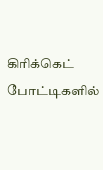கிரிக்கெட் போட்டிகளில்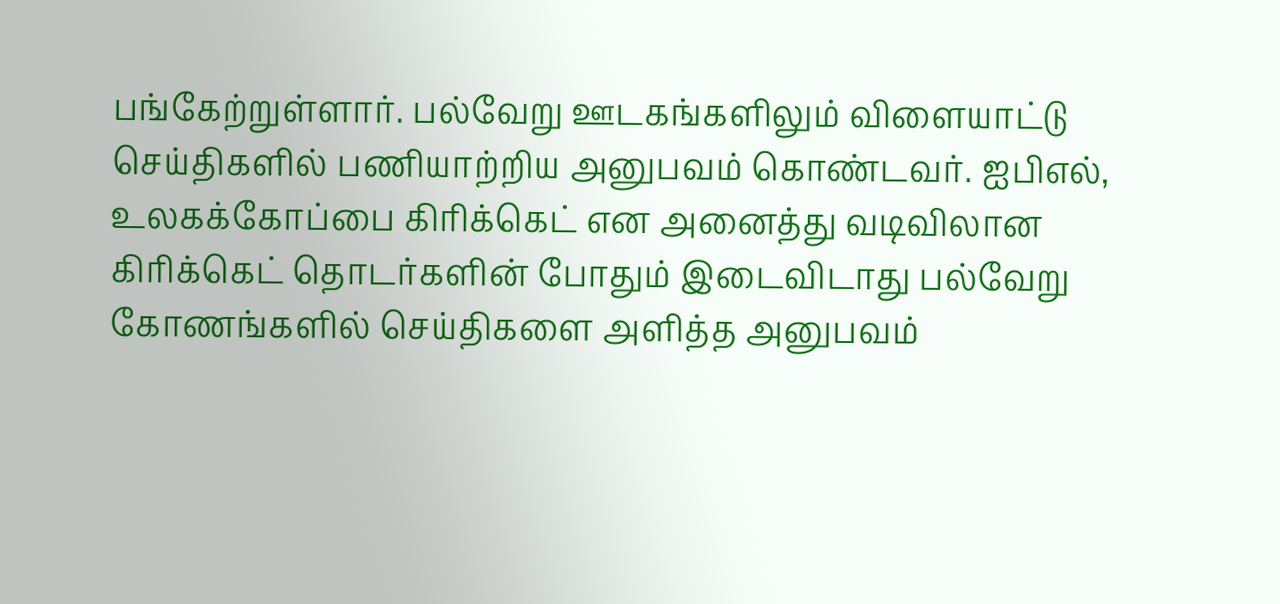பங்கேற்றுள்ளார். பல்வேறு ஊடகங்களிலும் விளையாட்டு செய்திகளில் பணியாற்றிய அனுபவம் கொண்டவர். ஐபிஎல், உலகக்கோப்பை கிரிக்கெட் என அனைத்து வடிவிலான கிரிக்கெட் தொடர்களின் போதும் இடைவிடாது பல்வேறு கோணங்களில் செய்திகளை அளித்த அனுபவம்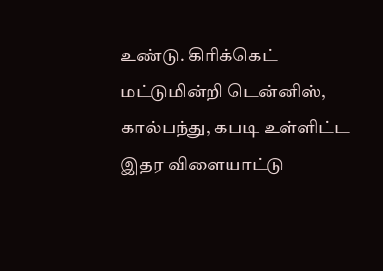உண்டு. கிரிக்கெட் மட்டுமின்றி டென்னிஸ், கால்பந்து, கபடி உள்ளிட்ட இதர விளையாட்டு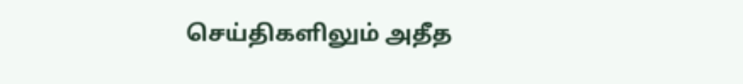செய்திகளிலும் அதீத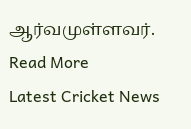ஆர்வமுள்ளவர். Read More
Latest Cricket News